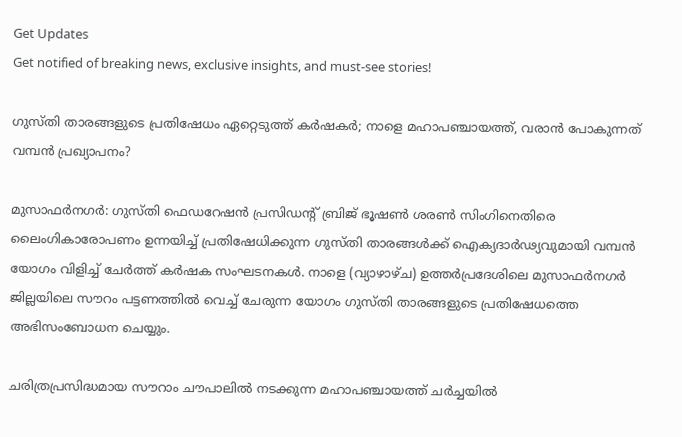Get Updates
Get notified of breaking news, exclusive insights, and must-see stories!

ഗുസ്തി താരങ്ങളുടെ പ്രതിഷേധം ഏറ്റെടുത്ത് കര്‍ഷകര്‍; നാളെ മഹാപഞ്ചായത്ത്, വരാന്‍ പോകുന്നത് വമ്പന്‍ പ്രഖ്യാപനം?

മുസാഫര്‍നഗര്‍: ഗുസ്തി ഫെഡറേഷന്‍ പ്രസിഡന്റ് ബ്രിജ് ഭൂഷണ്‍ ശരണ്‍ സിംഗിനെതിരെ ലൈംഗികാരോപണം ഉന്നയിച്ച് പ്രതിഷേധിക്കുന്ന ഗുസ്തി താരങ്ങള്‍ക്ക് ഐക്യദാര്‍ഢ്യവുമായി വമ്പന്‍ യോഗം വിളിച്ച് ചേര്‍ത്ത് കര്‍ഷക സംഘടനകള്‍. നാളെ (വ്യാഴാഴ്ച) ഉത്തര്‍പ്രദേശിലെ മുസാഫര്‍നഗര്‍ ജില്ലയിലെ സൗറം പട്ടണത്തില്‍ വെച്ച് ചേരുന്ന യോഗം ഗുസ്തി താരങ്ങളുടെ പ്രതിഷേധത്തെ അഭിസംബോധന ചെയ്യും.

ചരിത്രപ്രസിദ്ധമായ സൗറാം ചൗപാലില്‍ നടക്കുന്ന മഹാപഞ്ചായത്ത് ചര്‍ച്ചയില്‍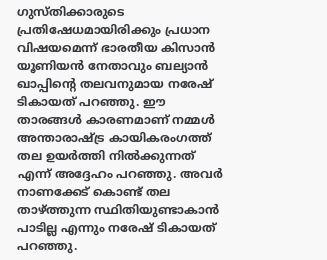ഗുസ്തിക്കാരുടെ പ്രതിഷേധമായിരിക്കും പ്രധാന വിഷയമെന്ന് ഭാരതീയ കിസാന്‍ യൂണിയന്‍ നേതാവും ബല്യാന്‍ ഖാപ്പിന്റെ തലവനുമായ നരേഷ് ടികായത് പറഞ്ഞു. ഈ താരങ്ങള്‍ കാരണമാണ് നമ്മള്‍ അന്താരാഷ്ട്ര കായികരംഗത്ത് തല ഉയര്‍ത്തി നില്‍ക്കുന്നത് എന്ന് അദ്ദേഹം പറഞ്ഞു. അവര്‍ നാണക്കേട് കൊണ്ട് തല താഴ്ത്തുന്ന സ്ഥിതിയുണ്ടാകാന്‍ പാടില്ല എന്നും നരേഷ് ടികായത് പറഞ്ഞു.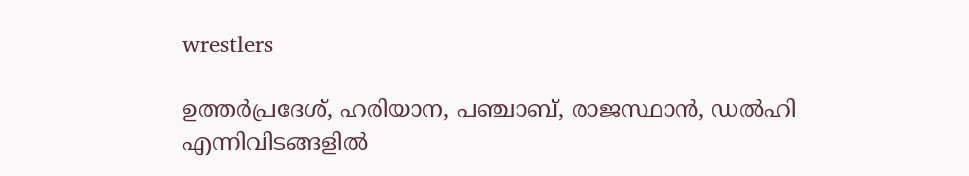wrestlers

ഉത്തര്‍പ്രദേശ്, ഹരിയാന, പഞ്ചാബ്, രാജസ്ഥാന്‍, ഡല്‍ഹി എന്നിവിടങ്ങളില്‍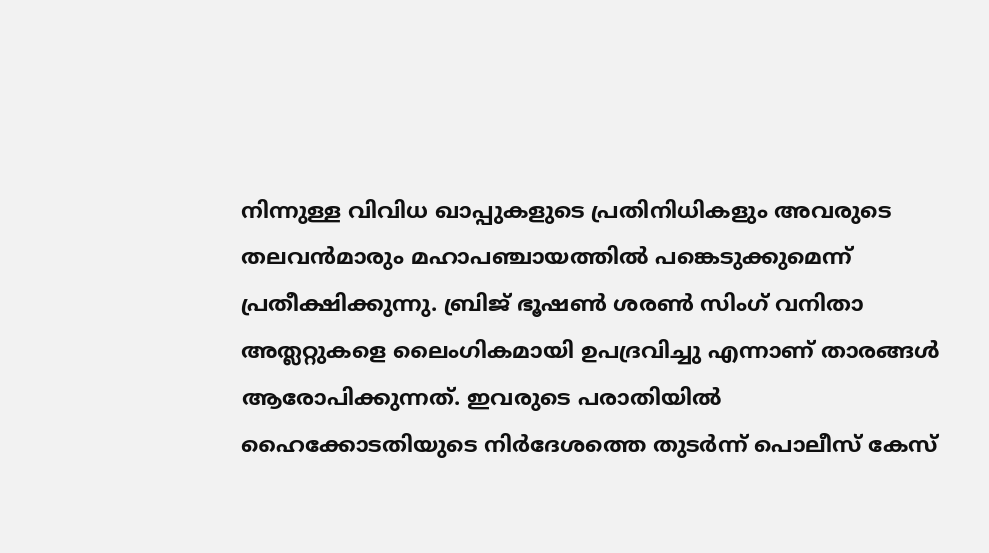നിന്നുള്ള വിവിധ ഖാപ്പുകളുടെ പ്രതിനിധികളും അവരുടെ തലവന്‍മാരും മഹാപഞ്ചായത്തില്‍ പങ്കെടുക്കുമെന്ന് പ്രതീക്ഷിക്കുന്നു. ബ്രിജ് ഭൂഷണ്‍ ശരണ്‍ സിംഗ് വനിതാ അത്ലറ്റുകളെ ലൈംഗികമായി ഉപദ്രവിച്ചു എന്നാണ് താരങ്ങള്‍ ആരോപിക്കുന്നത്. ഇവരുടെ പരാതിയില്‍ ഹൈക്കോടതിയുടെ നിര്‍ദേശത്തെ തുടര്‍ന്ന് പൊലീസ് കേസ്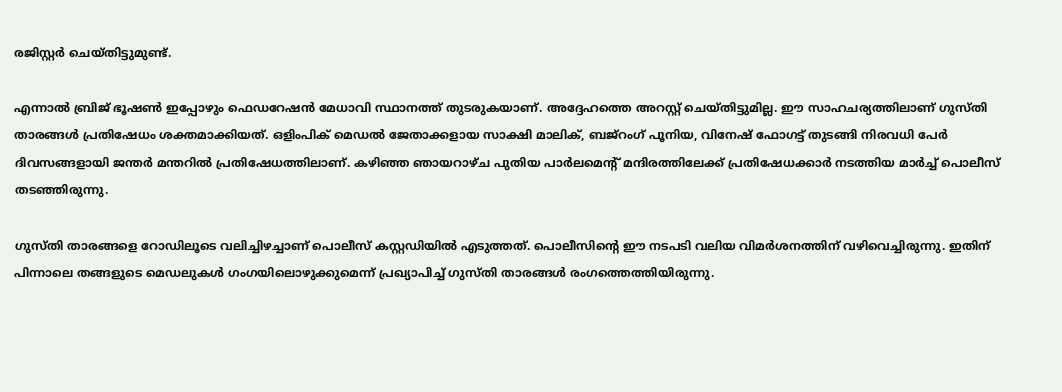രജിസ്റ്റര്‍ ചെയ്തിട്ടുമുണ്ട്.

എന്നാല്‍ ബ്രിജ് ഭൂഷണ്‍ ഇപ്പോഴും ഫെഡറേഷന്‍ മേധാവി സ്ഥാനത്ത് തുടരുകയാണ്. അദ്ദേഹത്തെ അറസ്റ്റ് ചെയ്തിട്ടുമില്ല. ഈ സാഹചര്യത്തിലാണ് ഗുസ്തി താരങ്ങള്‍ പ്രതിഷേധം ശക്തമാക്കിയത്. ഒളിംപിക് മെഡല്‍ ജേതാക്കളായ സാക്ഷി മാലിക്, ബജ്‌റംഗ് പൂനിയ, വിനേഷ് ഫോഗട്ട് തുടങ്ങി നിരവധി പേര്‍ ദിവസങ്ങളായി ജന്തര്‍ മന്തറില്‍ പ്രതിഷേധത്തിലാണ്. കഴിഞ്ഞ ഞായറാഴ്ച പുതിയ പാര്‍ലമെന്റ് മന്ദിരത്തിലേക്ക് പ്രതിഷേധക്കാര്‍ നടത്തിയ മാര്‍ച്ച് പൊലീസ് തടഞ്ഞിരുന്നു.

ഗുസ്തി താരങ്ങളെ റോഡിലൂടെ വലിച്ചിഴച്ചാണ് പൊലീസ് കസ്റ്റഡിയില്‍ എടുത്തത്. പൊലീസിന്റെ ഈ നടപടി വലിയ വിമര്‍ശനത്തിന് വഴിവെച്ചിരുന്നു. ഇതിന് പിന്നാലെ തങ്ങളുടെ മെഡലുകള്‍ ഗംഗയിലൊഴുക്കുമെന്ന് പ്രഖ്യാപിച്ച് ഗുസ്തി താരങ്ങള്‍ രംഗത്തെത്തിയിരുന്നു.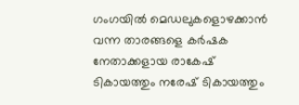ഗംഗയില്‍ മെഡലുകളൊഴക്കാന്‍ വന്ന താരങ്ങളെ കര്‍ഷക നേതാക്കളായ രാകേഷ് ടികായത്തും നരേഷ് ടികായത്തും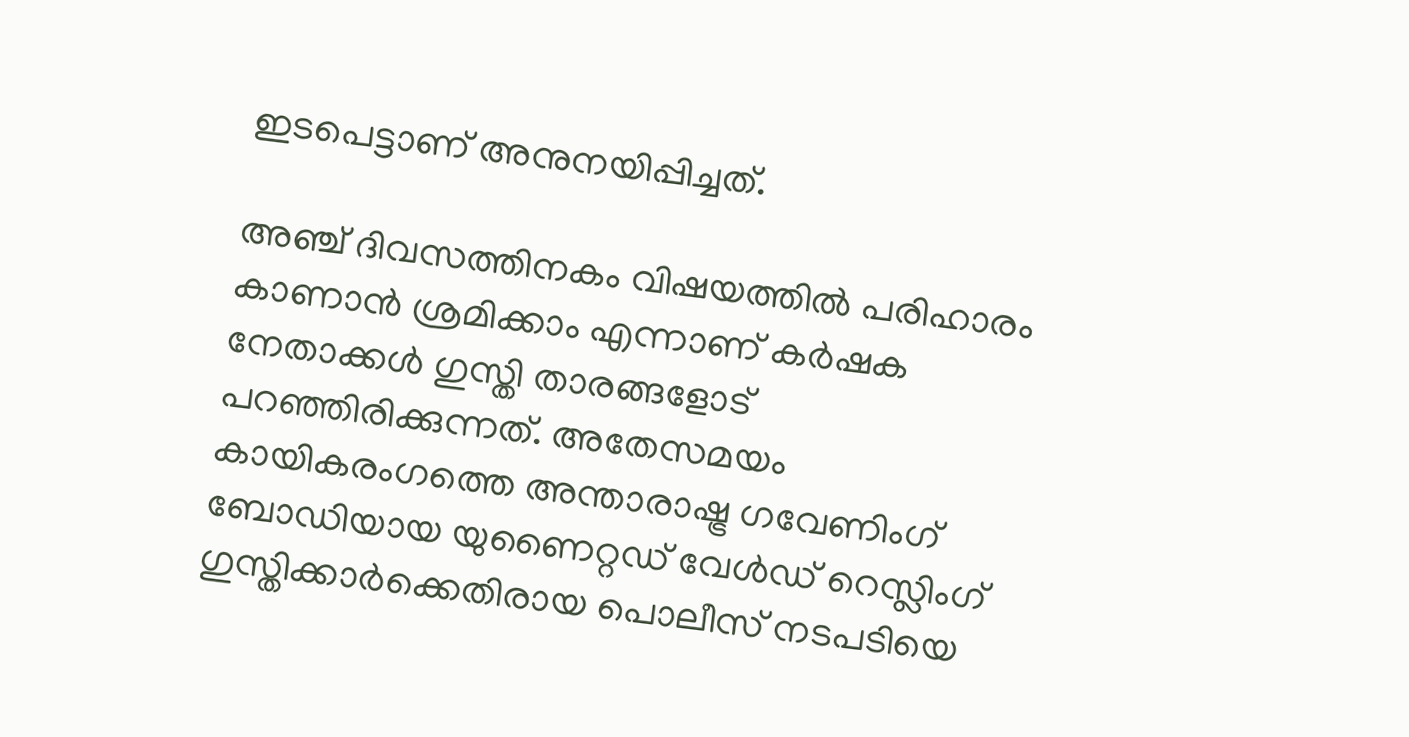ഇടപെട്ടാണ് അനുനയിപ്പിച്ചത്.

അഞ്ച് ദിവസത്തിനകം വിഷയത്തില്‍ പരിഹാരം കാണാന്‍ ശ്രമിക്കാം എന്നാണ് കര്‍ഷക നേതാക്കള്‍ ഗുസ്തി താരങ്ങളോട് പറഞ്ഞിരിക്കുന്നത്. അതേസമയം കായികരംഗത്തെ അന്താരാഷ്ട്ര ഗവേണിംഗ് ബോഡിയായ യുണൈറ്റഡ് വേള്‍ഡ് റെസ്ലിംഗ് ഗുസ്തിക്കാര്‍ക്കെതിരായ പൊലീസ് നടപടിയെ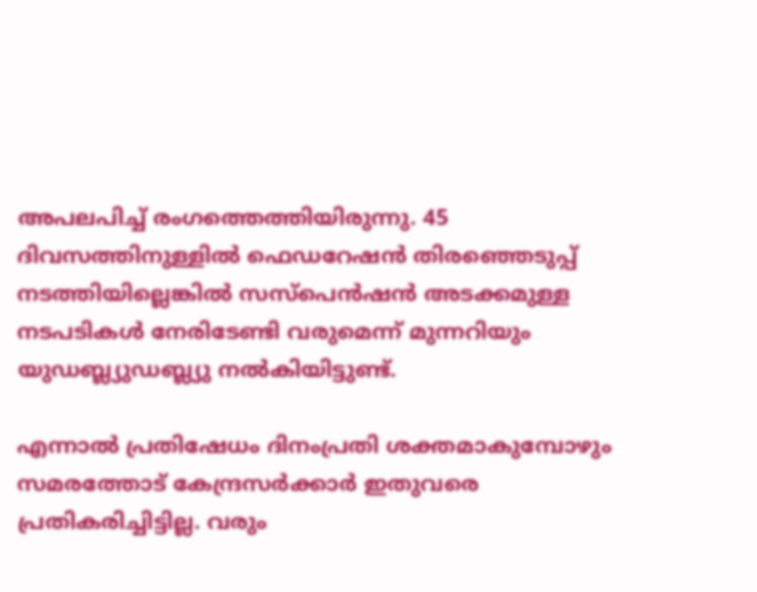അപലപിച്ച് രംഗത്തെത്തിയിരുന്നു. 45 ദിവസത്തിനുള്ളില്‍ ഫെഡറേഷന്‍ തിരഞ്ഞെടുപ്പ് നടത്തിയില്ലെങ്കില്‍ സസ്‌പെന്‍ഷന്‍ അടക്കമുള്ള നടപടികള്‍ നേരിടേണ്ടി വരുമെന്ന് മുന്നറിയും യുഡബ്ല്യുഡബ്ല്യു നല്‍കിയിട്ടുണ്ട്.

എന്നാല്‍ പ്രതിഷേധം ദിനംപ്രതി ശക്തമാകുമ്പോഴും സമരത്തോട് കേന്ദ്രസര്‍ക്കാര്‍ ഇതുവരെ പ്രതികരിച്ചിട്ടില്ല. വരും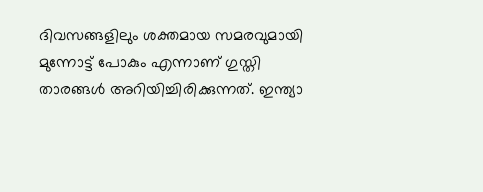ദിവസങ്ങളിലും ശക്തമായ സമരവുമായി മുന്നോട്ട് പോകും എന്നാണ് ഗുസ്തി താരങ്ങള്‍ അറിയിച്ചിരിക്കുന്നത്. ഇന്ത്യാ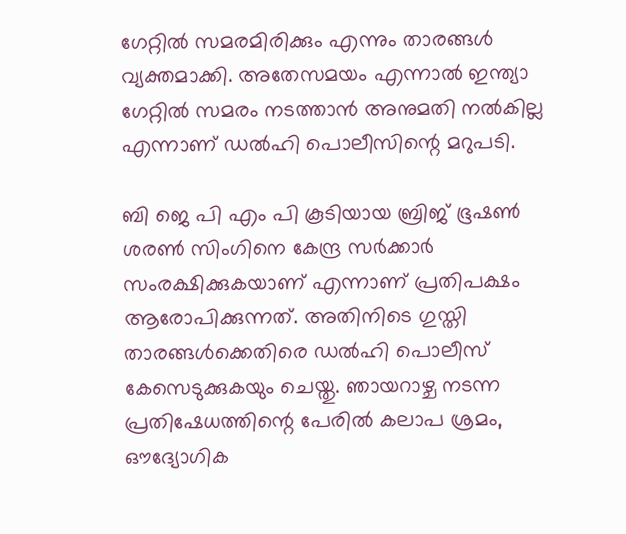ഗേറ്റില്‍ സമരമിരിക്കും എന്നും താരങ്ങള്‍ വ്യക്തമാക്കി. അതേസമയം എന്നാല്‍ ഇന്ത്യാ ഗേറ്റില്‍ സമരം നടത്താന്‍ അനുമതി നല്‍കില്ല എന്നാണ് ഡല്‍ഹി പൊലീസിന്റെ മറുപടി.

ബി ജെ പി എം പി കൂടിയായ ബ്രിജ് ഭൂഷണ്‍ ശരണ്‍ സിംഗിനെ കേന്ദ്ര സര്‍ക്കാര്‍ സംരക്ഷിക്കുകയാണ് എന്നാണ് പ്രതിപക്ഷം ആരോപിക്കുന്നത്. അതിനിടെ ഗുസ്തി താരങ്ങള്‍ക്കെതിരെ ഡല്‍ഹി പൊലീസ് കേസെടുക്കുകയും ചെയ്തു. ഞായറാഴ്ച നടന്ന പ്രതിഷേധത്തിന്റെ പേരില്‍ കലാപ ശ്രമം, ഔദ്യോഗിക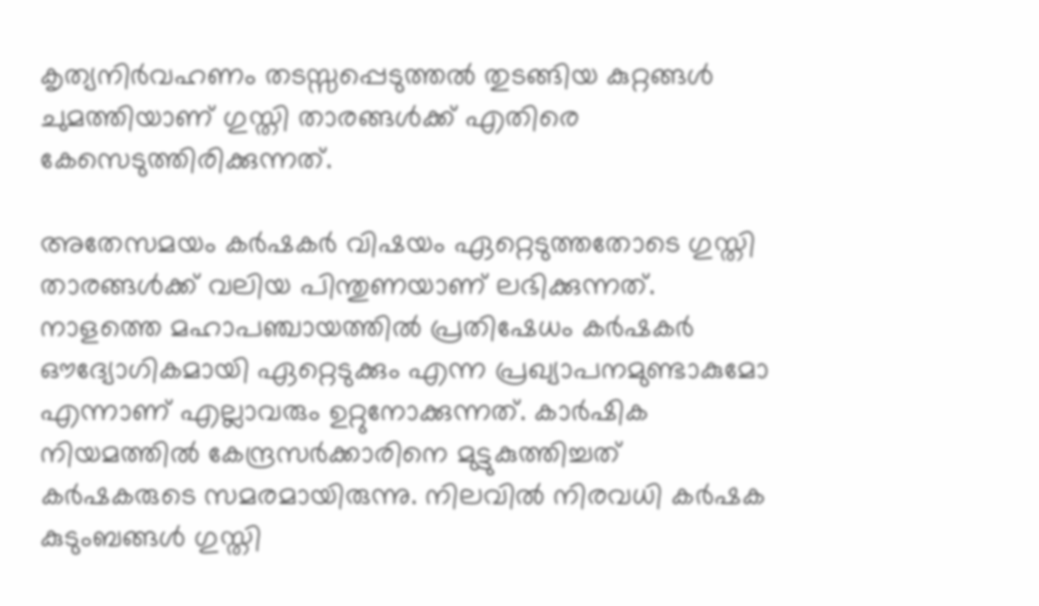കൃത്യനിര്‍വഹണം തടസ്സപ്പെടുത്തല്‍ തുടങ്ങിയ കുറ്റങ്ങള്‍ ചുമത്തിയാണ് ഗുസ്തി താരങ്ങള്‍ക്ക് എതിരെ കേസെടുത്തിരിക്കുന്നത്.

അതേസമയം കര്‍ഷകര്‍ വിഷയം ഏറ്റെടുത്തതോടെ ഗുസ്തി താരങ്ങള്‍ക്ക് വലിയ പിന്തുണയാണ് ലഭിക്കുന്നത്. നാളത്തെ മഹാപഞ്ചായത്തില്‍ പ്രതിഷേധം കര്‍ഷകര്‍ ഔദ്യോഗികമായി ഏറ്റെടുക്കും എന്ന പ്രഖ്യാപനമുണ്ടാകുമോ എന്നാണ് എല്ലാവരും ഉറ്റുനോക്കുന്നത്. കാര്‍ഷിക നിയമത്തില്‍ കേന്ദ്രസര്‍ക്കാരിനെ മുട്ടുകുത്തിച്ചത് കര്‍ഷകരുടെ സമരമായിരുന്നു. നിലവില്‍ നിരവധി കര്‍ഷക കുടുംബങ്ങള്‍ ഗുസ്തി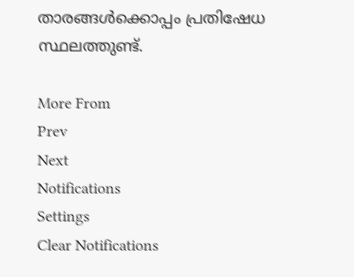താരങ്ങള്‍ക്കൊപ്പം പ്രതിഷേധ സ്ഥലത്തുണ്ട്.

More From
Prev
Next
Notifications
Settings
Clear Notifications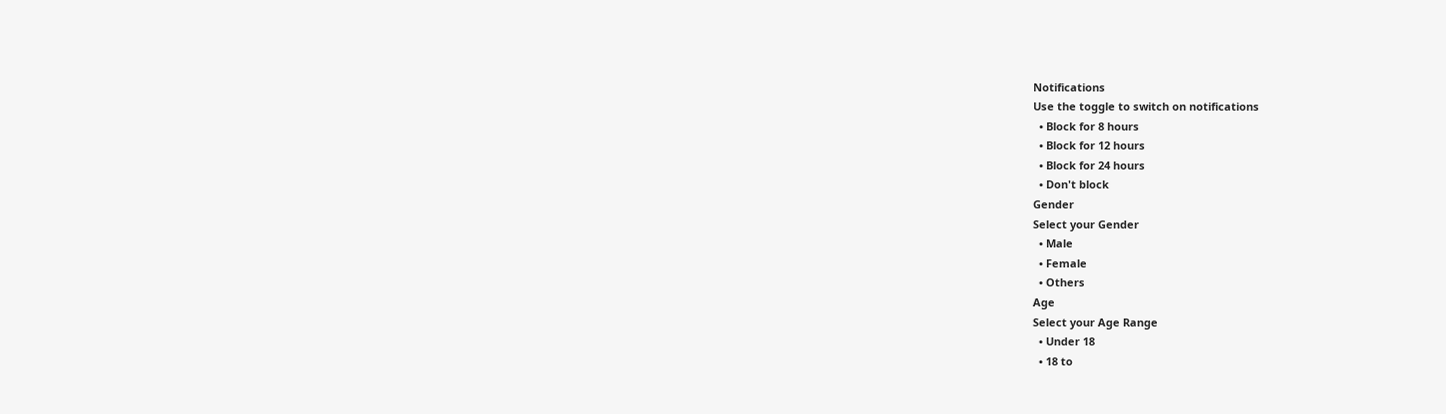Notifications
Use the toggle to switch on notifications
  • Block for 8 hours
  • Block for 12 hours
  • Block for 24 hours
  • Don't block
Gender
Select your Gender
  • Male
  • Female
  • Others
Age
Select your Age Range
  • Under 18
  • 18 to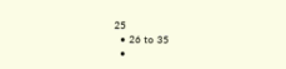25
  • 26 to 35
  •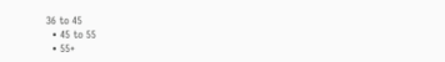36 to 45
  • 45 to 55
  • 55+